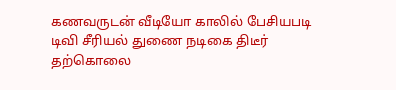கணவருடன் வீடியோ காலில் பேசியபடி டிவி சீரியல் துணை நடிகை திடீர் தற்கொலை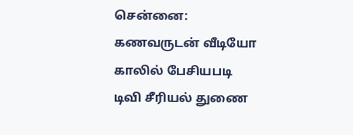சென்னை: கணவருடன் வீடியோ காலில் பேசியபடி டிவி சீரியல் துணை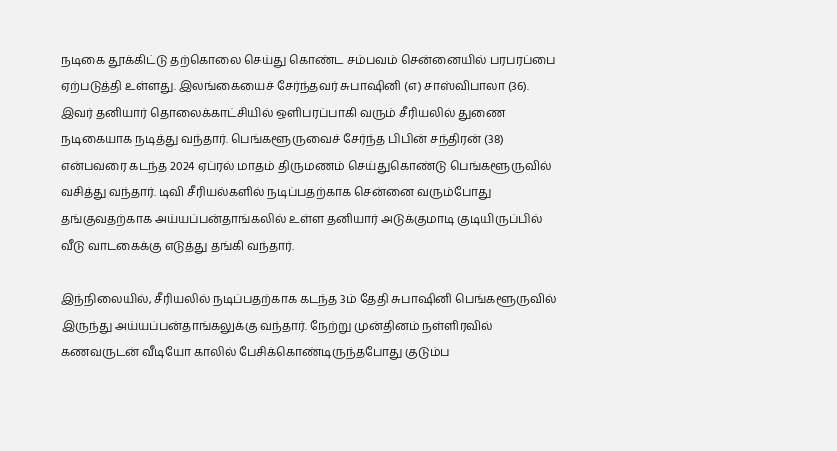நடிகை தூக்கிட்டு தற்கொலை செய்து கொண்ட சம்பவம் சென்னையில் பரபரப்பை ஏற்படுத்தி உள்ளது. இலங்கையைச் சேர்ந்தவர் சுபாஷினி (எ) சாஸ்விபாலா (36). இவர் தனியார் தொலைக்காட்சியில் ஒளிபரப்பாகி வரும் சீரியலில் துணை நடிகையாக நடித்து வந்தார். பெங்களூருவைச் சேர்ந்த பிபின் சந்திரன் (38) என்பவரை கடந்த 2024 ஏப்ரல் மாதம் திருமணம் செய்துகொண்டு பெங்களூருவில் வசித்து வந்தார். டிவி சீரியல்களில் நடிப்பதற்காக சென்னை வரும்போது தங்குவதற்காக அய்யப்பன்தாங்கலில் உள்ள தனியார் அடுக்குமாடி குடியிருப்பில் வீடு வாடகைக்கு எடுத்து தங்கி வந்தார்.

இந்நிலையில், சீரியலில் நடிப்பதற்காக கடந்த 3ம் தேதி சுபாஷினி பெங்களூருவில் இருந்து அய்யப்பன்தாங்கலுக்கு வந்தார். நேற்று முன்தினம் நள்ளிரவில் கணவருடன் வீடியோ காலில் பேசிக்கொண்டிருந்தபோது குடும்ப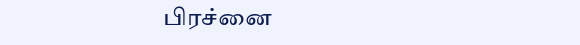பிரச்னை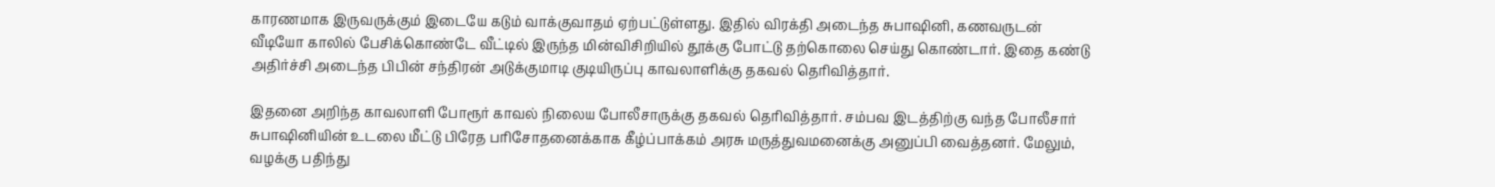காரணமாக இருவருக்கும் இடையே கடும் வாக்குவாதம் ஏற்பட்டுள்ளது. இதில் விரக்தி அடைந்த சுபாஷினி, கணவருடன் வீடியோ காலில் பேசிக்கொண்டே வீட்டில் இருந்த மின்விசிறியில் தூக்கு போட்டு தற்கொலை செய்து கொண்டார். இதை கண்டு அதிர்ச்சி அடைந்த பிபின் சந்திரன் அடுக்குமாடி குடியிருப்பு காவலாளிக்கு தகவல் தெரிவித்தார்.

இதனை அறிந்த காவலாளி போரூர் காவல் நிலைய போலீசாருக்கு தகவல் தெரிவித்தார். சம்பவ இடத்திற்கு வந்த போலீசார் சுபாஷினியின் உடலை மீட்டு பிரேத பரிசோதனைக்காக கீழ்ப்பாக்கம் அரசு மருத்துவமனைக்கு அனுப்பி வைத்தனர். மேலும், வழக்கு பதிந்து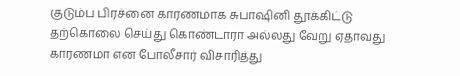குடும்ப பிரச்னை காரணமாக சுபாஷினி தூக்கிட்டு தற்கொலை செய்து கொண்டாரா அல்லது வேறு ஏதாவது காரணமா என போலீசார் விசாரித்து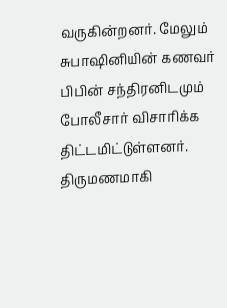வருகின்றனர். மேலும் சுபாஷினியின் கணவர் பிபின் சந்திரனிடமும் போலீசார் விசாரிக்க திட்டமிட்டுள்ளனர். திருமணமாகி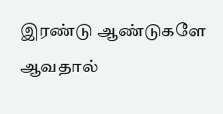இரண்டு ஆண்டுகளே ஆவதால்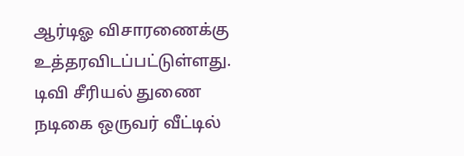ஆர்டிஓ விசாரணைக்கு உத்தரவிடப்பட்டுள்ளது. டிவி சீரியல் துணை நடிகை ஒருவர் வீட்டில்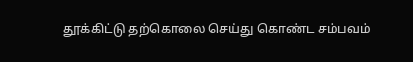தூக்கிட்டு தற்கொலை செய்து கொண்ட சம்பவம்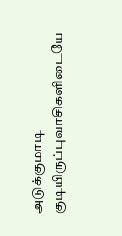அடுக்குமாடி குடியிருப்புவாசிகளிடையே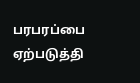பரபரப்பை ஏற்படுத்தி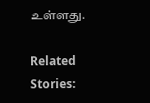உள்ளது.

Related Stories: